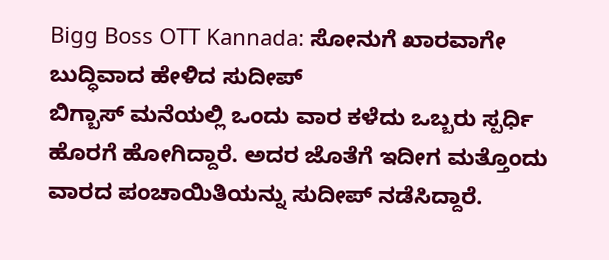Bigg Boss OTT Kannada: ಸೋನುಗೆ ಖಾರವಾಗೇ ಬುದ್ಧಿವಾದ ಹೇಳಿದ ಸುದೀಪ್
ಬಿಗ್ಬಾಸ್ ಮನೆಯಲ್ಲಿ ಒಂದು ವಾರ ಕಳೆದು ಒಬ್ಬರು ಸ್ಪರ್ಧಿ ಹೊರಗೆ ಹೋಗಿದ್ದಾರೆ. ಅದರ ಜೊತೆಗೆ ಇದೀಗ ಮತ್ತೊಂದು ವಾರದ ಪಂಚಾಯಿತಿಯನ್ನು ಸುದೀಪ್ ನಡೆಸಿದ್ದಾರೆ.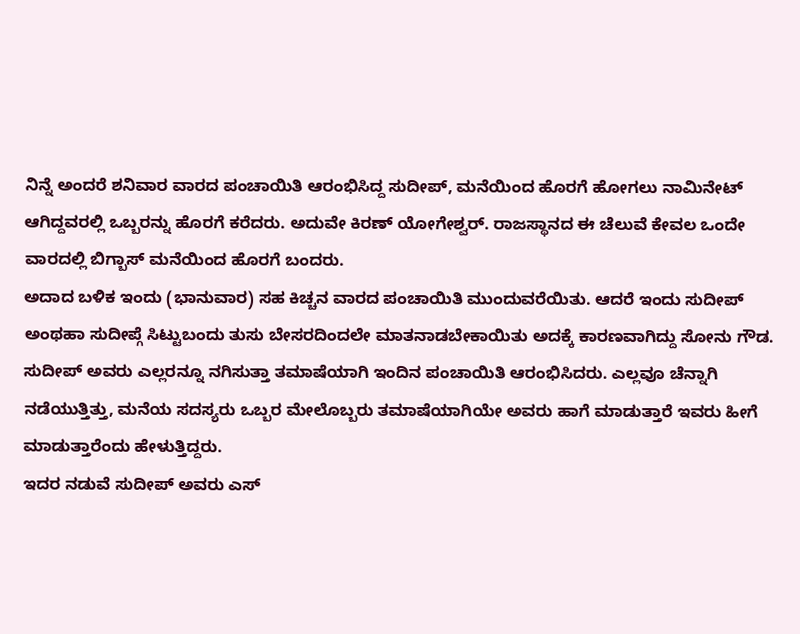ನಿನ್ನೆ ಅಂದರೆ ಶನಿವಾರ ವಾರದ ಪಂಚಾಯಿತಿ ಆರಂಭಿಸಿದ್ದ ಸುದೀಪ್, ಮನೆಯಿಂದ ಹೊರಗೆ ಹೋಗಲು ನಾಮಿನೇಟ್ ಆಗಿದ್ದವರಲ್ಲಿ ಒಬ್ಬರನ್ನು ಹೊರಗೆ ಕರೆದರು. ಅದುವೇ ಕಿರಣ್ ಯೋಗೇಶ್ವರ್. ರಾಜಸ್ಥಾನದ ಈ ಚೆಲುವೆ ಕೇವಲ ಒಂದೇ ವಾರದಲ್ಲಿ ಬಿಗ್ಬಾಸ್ ಮನೆಯಿಂದ ಹೊರಗೆ ಬಂದರು.
ಅದಾದ ಬಳಿಕ ಇಂದು (ಭಾನುವಾರ) ಸಹ ಕಿಚ್ಚನ ವಾರದ ಪಂಚಾಯಿತಿ ಮುಂದುವರೆಯಿತು. ಆದರೆ ಇಂದು ಸುದೀಪ್ ಅಂಥಹಾ ಸುದೀಪ್ಗೆ ಸಿಟ್ಟುಬಂದು ತುಸು ಬೇಸರದಿಂದಲೇ ಮಾತನಾಡಬೇಕಾಯಿತು ಅದಕ್ಕೆ ಕಾರಣವಾಗಿದ್ದು ಸೋನು ಗೌಡ.
ಸುದೀಪ್ ಅವರು ಎಲ್ಲರನ್ನೂ ನಗಿಸುತ್ತಾ ತಮಾಷೆಯಾಗಿ ಇಂದಿನ ಪಂಚಾಯಿತಿ ಆರಂಭಿಸಿದರು. ಎಲ್ಲವೂ ಚೆನ್ನಾಗಿ ನಡೆಯುತ್ತಿತ್ತು, ಮನೆಯ ಸದಸ್ಯರು ಒಬ್ಬರ ಮೇಲೊಬ್ಬರು ತಮಾಷೆಯಾಗಿಯೇ ಅವರು ಹಾಗೆ ಮಾಡುತ್ತಾರೆ ಇವರು ಹೀಗೆ ಮಾಡುತ್ತಾರೆಂದು ಹೇಳುತ್ತಿದ್ದರು.
ಇದರ ನಡುವೆ ಸುದೀಪ್ ಅವರು ಎಸ್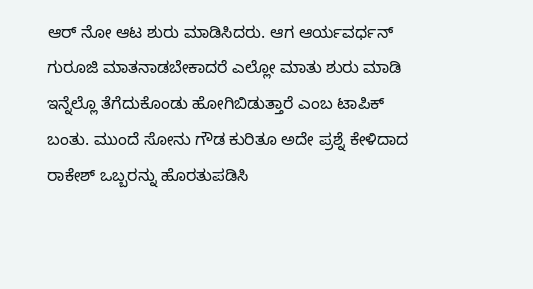ಆರ್ ನೋ ಆಟ ಶುರು ಮಾಡಿಸಿದರು. ಆಗ ಆರ್ಯವರ್ಧನ್ ಗುರೂಜಿ ಮಾತನಾಡಬೇಕಾದರೆ ಎಲ್ಲೋ ಮಾತು ಶುರು ಮಾಡಿ ಇನ್ನೆಲ್ಲೊ ತೆಗೆದುಕೊಂಡು ಹೋಗಿಬಿಡುತ್ತಾರೆ ಎಂಬ ಟಾಪಿಕ್ ಬಂತು. ಮುಂದೆ ಸೋನು ಗೌಡ ಕುರಿತೂ ಅದೇ ಪ್ರಶ್ನೆ ಕೇಳಿದಾದ ರಾಕೇಶ್ ಒಬ್ಬರನ್ನು ಹೊರತುಪಡಿಸಿ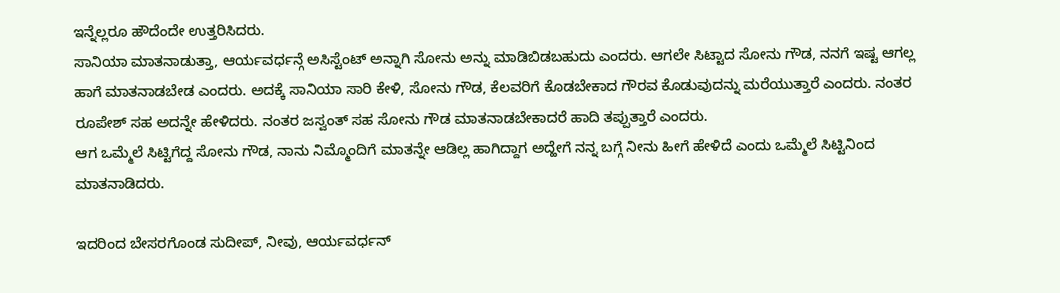ಇನ್ನೆಲ್ಲರೂ ಹೌದೆಂದೇ ಉತ್ತರಿಸಿದರು.
ಸಾನಿಯಾ ಮಾತನಾಡುತ್ತಾ, ಆರ್ಯವರ್ಧನ್ಗೆ ಅಸಿಸ್ಟೆಂಟ್ ಅನ್ನಾಗಿ ಸೋನು ಅನ್ನು ಮಾಡಿಬಿಡಬಹುದು ಎಂದರು. ಆಗಲೇ ಸಿಟ್ಟಾದ ಸೋನು ಗೌಡ, ನನಗೆ ಇಷ್ಟ ಆಗಲ್ಲ ಹಾಗೆ ಮಾತನಾಡಬೇಡ ಎಂದರು. ಅದಕ್ಕೆ ಸಾನಿಯಾ ಸಾರಿ ಕೇಳಿ, ಸೋನು ಗೌಡ, ಕೆಲವರಿಗೆ ಕೊಡಬೇಕಾದ ಗೌರವ ಕೊಡುವುದನ್ನು ಮರೆಯುತ್ತಾರೆ ಎಂದರು. ನಂತರ ರೂಪೇಶ್ ಸಹ ಅದನ್ನೇ ಹೇಳಿದರು. ನಂತರ ಜಸ್ವಂತ್ ಸಹ ಸೋನು ಗೌಡ ಮಾತನಾಡಬೇಕಾದರೆ ಹಾದಿ ತಪ್ಪುತ್ತಾರೆ ಎಂದರು.
ಆಗ ಒಮ್ಮೆಲೆ ಸಿಟ್ಟಿಗೆದ್ದ ಸೋನು ಗೌಡ, ನಾನು ನಿಮ್ಮೊಂದಿಗೆ ಮಾತನ್ನೇ ಆಡಿಲ್ಲ ಹಾಗಿದ್ದಾಗ ಅದ್ಹೇಗೆ ನನ್ನ ಬಗ್ಗೆ ನೀನು ಹೀಗೆ ಹೇಳಿದೆ ಎಂದು ಒಮ್ಮೆಲೆ ಸಿಟ್ಟಿನಿಂದ ಮಾತನಾಡಿದರು.

ಇದರಿಂದ ಬೇಸರಗೊಂಡ ಸುದೀಪ್, ನೀವು, ಆರ್ಯವರ್ಧನ್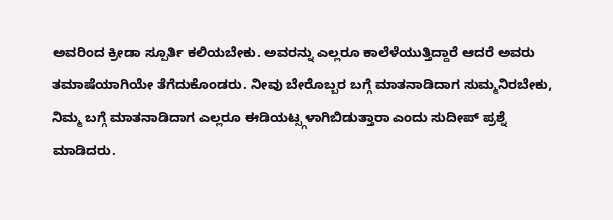ಅವರಿಂದ ಕ್ರೀಡಾ ಸ್ಪೂರ್ತಿ ಕಲಿಯಬೇಕು. ಅವರನ್ನು ಎಲ್ಲರೂ ಕಾಲೆಳೆಯುತ್ತಿದ್ದಾರೆ ಆದರೆ ಅವರು ತಮಾಷೆಯಾಗಿಯೇ ತೆಗೆದುಕೊಂಡರು. ನೀವು ಬೇರೊಬ್ಬರ ಬಗ್ಗೆ ಮಾತನಾಡಿದಾಗ ಸುಮ್ಮನಿರಬೇಕು, ನಿಮ್ಮ ಬಗ್ಗೆ ಮಾತನಾಡಿದಾಗ ಎಲ್ಲರೂ ಈಡಿಯಟ್ಸ್ಗಳಾಗಿಬಿಡುತ್ತಾರಾ ಎಂದು ಸುದೀಪ್ ಪ್ರಶ್ನೆ ಮಾಡಿದರು.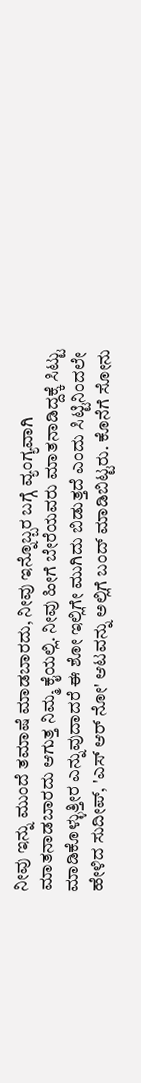ನೀವು ಇನ್ನು ಮುಂದೆ ತಮಾಷೆ ಮಾಡಬಾರದು, ನೀವು ಇನ್ನೊಬ್ಬರ ಬಗ್ಗೆ ವ್ಯಂಗ್ಯವಾಗಿ ಮಾತನಾಡಬಾರದು ಆಗುತ್ತ ನಿಮ್ಮ ಕೈಯಲ್ಲಿ. ನೀವು ಹೀಗೆ ಬೇರೆಯವರು ಮಾತನಾಡಿದ್ದಕ್ಕೆ ಸಿಟ್ಟು ಮಾಡಿಕೊಳ್ಳುತ್ತೀರ ಎನ್ನುವುದಾದರೆ ಈ ಶೋ ಇಲ್ಲಿಗೇ ಮುಗಿದು ಬಿಡುತ್ತದೆ ಎಂದು ಸಿಟ್ಟಿನಿಂದಲೇ ಹೇಳಿದ ಸುದೀಪ್, 'ಎಸ್ ಆರ್ ನೋ' ಆಟವನ್ನು ಅಲ್ಲಿಗೆ ಬಂದ್ ಮಾಡಿಬಿಟ್ಟರು. ಕೊನೆಗೆ ಸೋನು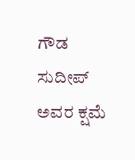ಗೌಡ ಸುದೀಪ್ ಅವರ ಕ್ಷಮೆ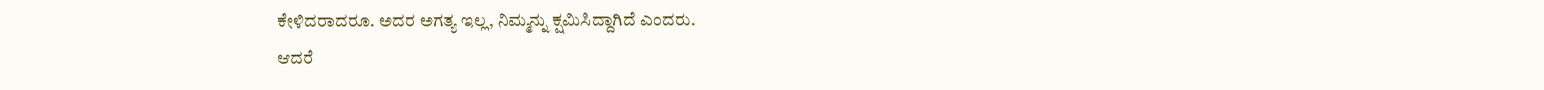ಕೇಳಿದರಾದರೂ. ಅದರ ಅಗತ್ಯ ಇಲ್ಲ, ನಿಮ್ಮನ್ನು ಕ್ಷಮಿಸಿದ್ದಾಗಿದೆ ಎಂದರು.
ಆದರೆ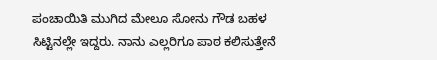ಪಂಚಾಯಿತಿ ಮುಗಿದ ಮೇಲೂ ಸೋನು ಗೌಡ ಬಹಳ ಸಿಟ್ಟಿನಲ್ಲೇ ಇದ್ದರು. ನಾನು ಎಲ್ಲರಿಗೂ ಪಾಠ ಕಲಿಸುತ್ತೇನೆ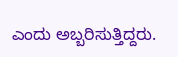ಎಂದು ಅಬ್ಬರಿಸುತ್ತಿದ್ದರು.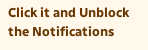Click it and Unblock the Notifications